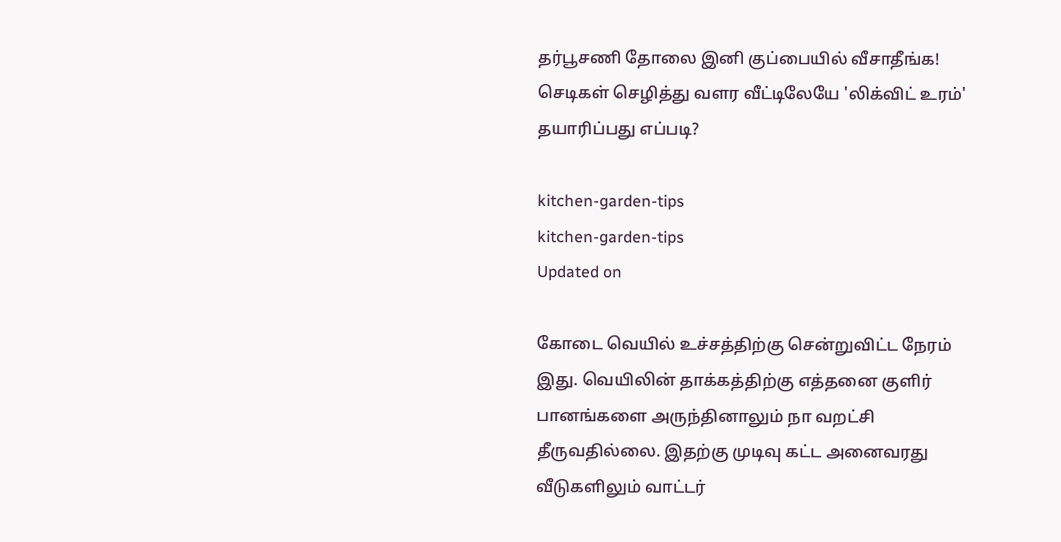தர்பூசணி தோலை இனி குப்பையில் வீசாதீங்க! செடிகள் செழித்து வளர வீட்டிலேயே 'லிக்விட் உரம்' தயாரிப்பது எப்படி?

kitchen-garden-tips
kitchen-garden-tips
Updated on

கோடை வெயில் உச்சத்திற்கு சென்றுவிட்ட நேரம் இது. வெயிலின் தாக்கத்திற்கு எத்தனை குளிர் பானங்களை அருந்தினாலும் நா வறட்சி தீருவதில்லை. இதற்கு முடிவு கட்ட அனைவரது வீடுகளிலும் வாட்டர்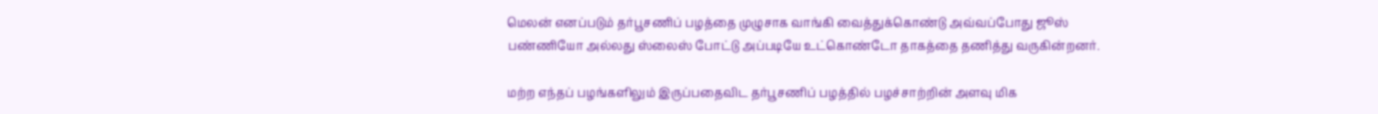மெலன் எனப்படும் தர்பூசணிப் பழத்தை முழுசாக வாங்கி வைத்துக்கொண்டு அவ்வப்போது ஜூஸ் பண்ணியோ அல்லது ஸ்லைஸ் போட்டு அப்படியே உட்கொண்டோ தாகத்தை தணித்து வருகின்றனர்.

மற்ற எந்தப் பழங்களிலும் இருப்பதைவிட தர்பூசணிப் பழத்தில் பழச்சாற்றின் அளவு மிக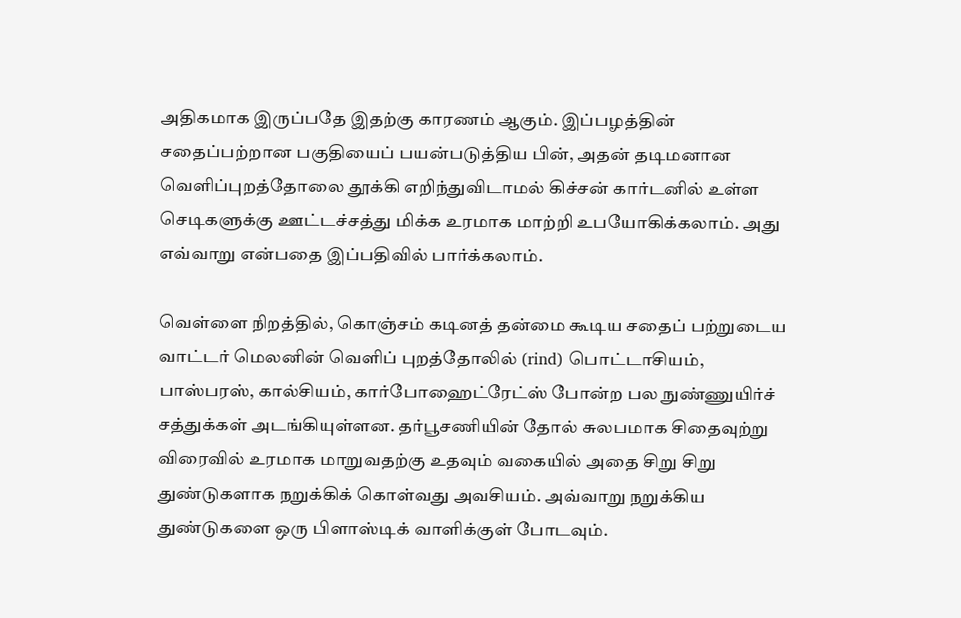அதிகமாக இருப்பதே இதற்கு காரணம் ஆகும். இப்பழத்தின் சதைப்பற்றான பகுதியைப் பயன்படுத்திய பின், அதன் தடிமனான வெளிப்புறத்தோலை தூக்கி எறிந்துவிடாமல் கிச்சன் கார்டனில் உள்ள செடிகளுக்கு ஊட்டச்சத்து மிக்க உரமாக மாற்றி உபயோகிக்கலாம். அது எவ்வாறு என்பதை இப்பதிவில் பார்க்கலாம்.

வெள்ளை நிறத்தில், கொஞ்சம் கடினத் தன்மை கூடிய சதைப் பற்றுடைய வாட்டர் மெலனின் வெளிப் புறத்தோலில் (rind) பொட்டாசியம், பாஸ்பரஸ், கால்சியம், கார்போஹைட்ரேட்ஸ் போன்ற பல நுண்ணுயிர்ச் சத்துக்கள் அடங்கியுள்ளன. தர்பூசணியின் தோல் சுலபமாக சிதைவுற்று விரைவில் உரமாக மாறுவதற்கு உதவும் வகையில் அதை சிறு சிறு துண்டுகளாக நறுக்கிக் கொள்வது அவசியம். அவ்வாறு நறுக்கிய துண்டுகளை ஒரு பிளாஸ்டிக் வாளிக்குள் போடவும்.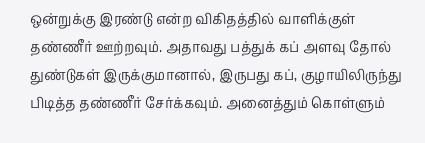ஒன்றுக்கு இரண்டு என்ற விகிதத்தில் வாளிக்குள் தண்ணீர் ஊற்றவும். அதாவது பத்துக் கப் அளவு தோல் துண்டுகள் இருக்குமானால், இருபது கப், குழாயிலிருந்து பிடித்த தண்ணீர் சேர்க்கவும். அனைத்தும் கொள்ளும்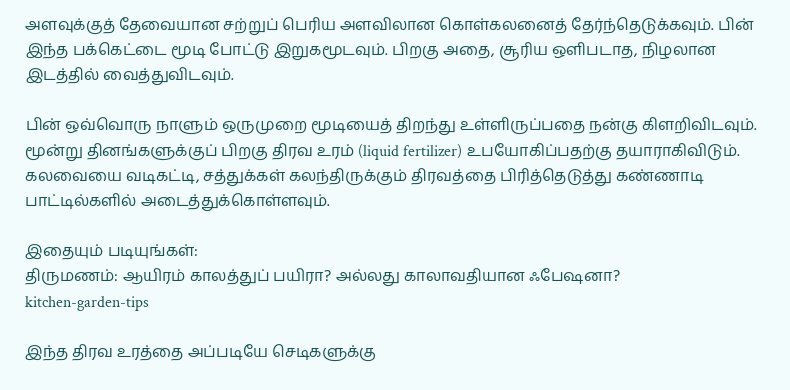அளவுக்குத் தேவையான சற்றுப் பெரிய அளவிலான கொள்கலனைத் தேர்ந்தெடுக்கவும். பின் இந்த பக்கெட்டை மூடி போட்டு இறுகமூடவும். பிறகு அதை, சூரிய ஒளிபடாத, நிழலான இடத்தில் வைத்துவிடவும்.

பின் ஒவ்வொரு நாளும் ஒருமுறை மூடியைத் திறந்து உள்ளிருப்பதை நன்கு கிளறிவிடவும். மூன்று தினங்களுக்குப் பிறகு திரவ உரம் (liquid fertilizer) உபயோகிப்பதற்கு தயாராகிவிடும். கலவையை வடிகட்டி, சத்துக்கள் கலந்திருக்கும் திரவத்தை பிரித்தெடுத்து கண்ணாடி பாட்டில்களில் அடைத்துக்கொள்ளவும்.

இதையும் படியுங்கள்:
திருமணம்: ஆயிரம் காலத்துப் பயிரா? அல்லது காலாவதியான ஃபேஷனா?
kitchen-garden-tips

இந்த திரவ உரத்தை அப்படியே செடிகளுக்கு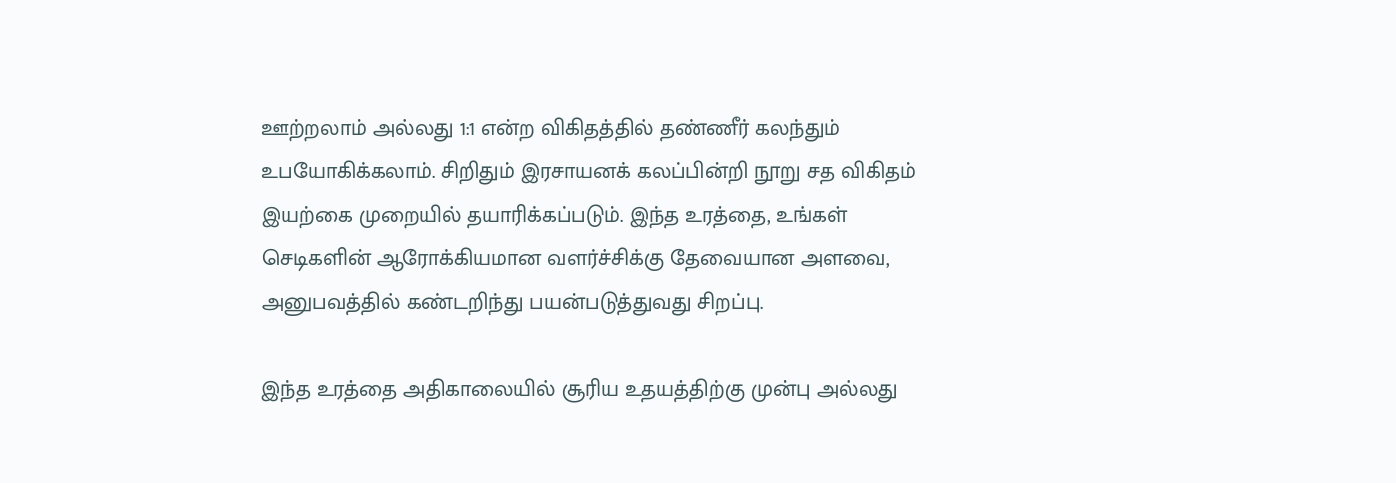ஊற்றலாம் அல்லது 1:1 என்ற விகிதத்தில் தண்ணீர் கலந்தும் உபயோகிக்கலாம். சிறிதும் இரசாயனக் கலப்பின்றி நூறு சத விகிதம் இயற்கை முறையில் தயாரிக்கப்படும். இந்த உரத்தை, உங்கள் செடிகளின் ஆரோக்கியமான வளர்ச்சிக்கு தேவையான அளவை, அனுபவத்தில் கண்டறிந்து பயன்படுத்துவது சிறப்பு.

இந்த உரத்தை அதிகாலையில் சூரிய உதயத்திற்கு முன்பு அல்லது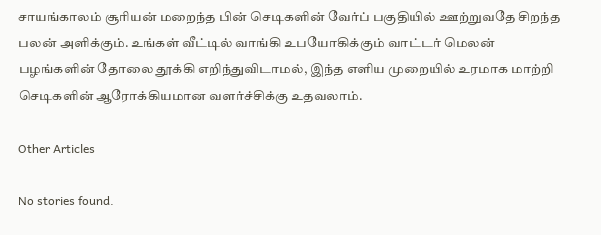சாயங்காலம் சூரியன் மறைந்த பின் செடிகளின் வேர்ப் பகுதியில் ஊற்றுவதே சிறந்த பலன் அளிக்கும். உங்கள் வீட்டில் வாங்கி உபயோகிக்கும் வாட்டர் மெலன் பழங்களின் தோலை தூக்கி எறிந்துவிடாமல், இந்த எளிய முறையில் உரமாக மாற்றி செடிகளின் ஆரோக்கியமான வளர்ச்சிக்கு உதவலாம்.

Other Articles

No stories found.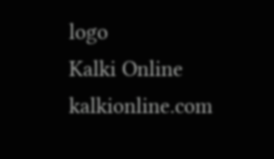logo
Kalki Online
kalkionline.com